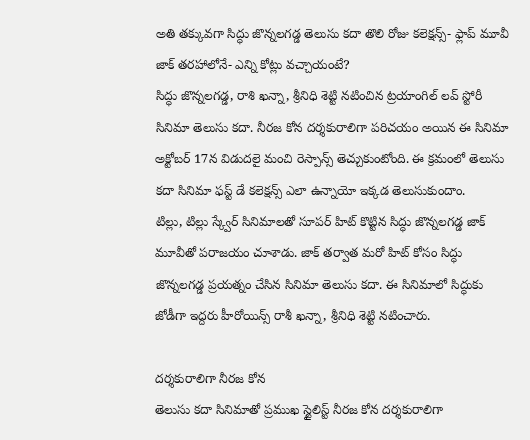అతి తక్కువగా సిద్ధు జొన్నలగడ్డ తెలుసు కదా తొలి రోజు కలెక్షన్స్- ఫ్లాప్ మూవీ జాక్ తరహాలోనే- ఎన్ని కోట్లు వచ్చాయంటే?
సిద్ధు జొన్నలగడ్డ, రాశి ఖన్నా, శ్రీనిధి శెట్టి నటించిన ట్రయాంగిల్ లవ్ స్టోరీ సినిమా తెలుసు కదా. నీరజ కోన దర్శకురాలిగా పరిచయం అయిన ఈ సినిమా అక్టోబర్ 17న విడుదలై మంచి రెస్పాన్స్ తెచ్చుకుంటోంది. ఈ క్రమంలో తెలుసు కదా సినిమా ఫస్ట్ డే కలెక్షన్స్ ఎలా ఉన్నాయో ఇక్కడ తెలుసుకుందాం.
టిల్లు, టిల్లు స్క్వేర్ సినిమాలతో సూపర్ హిట్ కొట్టిన సిద్ధు జొన్నలగడ్డ జాక్ మూవీతో పరాజయం చూశాడు. జాక్ తర్వాత మరో హిట్ కోసం సిద్ధు జొన్నలగడ్డ ప్రయత్నం చేసిన సినిమా తెలుసు కదా. ఈ సినిమాలో సిద్ధుకు జోడీగా ఇద్దరు హీరోయిన్స్ రాశీ ఖన్నా, శ్రీనిధి శెట్టి నటించారు.

దర్శకురాలిగా నీరజ కోన
తెలుసు కదా సినిమాతో ప్రముఖ స్టైలిస్ట్ నీరజ కోన దర్శకురాలిగా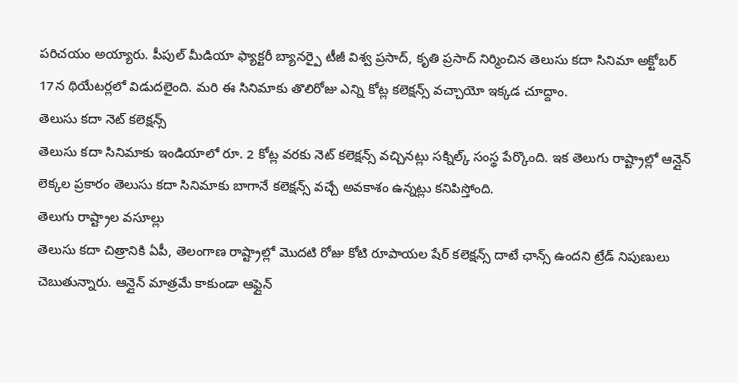పరిచయం అయ్యారు. పీపుల్ మీడియా ఫ్యాక్టరీ బ్యానర్పై టీజీ విశ్వ ప్రసాద్, కృతి ప్రసాద్ నిర్మించిన తెలుసు కదా సినిమా అక్టోబర్ 17న థియేటర్లలో విడుదలైంది. మరి ఈ సినిమాకు తొలిరోజు ఎన్ని కోట్ల కలెక్షన్స్ వచ్చాయో ఇక్కడ చూద్దాం.
తెలుసు కదా నెట్ కలెక్షన్స్
తెలుసు కదా సినిమాకు ఇండియాలో రూ. 2 కోట్ల వరకు నెట్ కలెక్షన్స్ వచ్చినట్లు సక్నిల్క్ సంస్థ పేర్కొంది. ఇక తెలుగు రాష్ట్రాల్లో ఆన్లైన్ లెక్కల ప్రకారం తెలుసు కదా సినిమాకు బాగానే కలెక్షన్స్ వచ్చే అవకాశం ఉన్నట్లు కనిపిస్తోంది.
తెలుగు రాష్ట్రాల వసూల్లు
తెలుసు కదా చిత్రానికి ఏపీ, తెలంగాణ రాష్ట్రాల్లో మొదటి రోజు కోటి రూపాయల షేర్ కలెక్షన్స్ దాటే ఛాన్స్ ఉందని ట్రేడ్ నిపుణులు చెబుతున్నారు. ఆన్లైన్ మాత్రమే కాకుండా ఆఫ్లైన్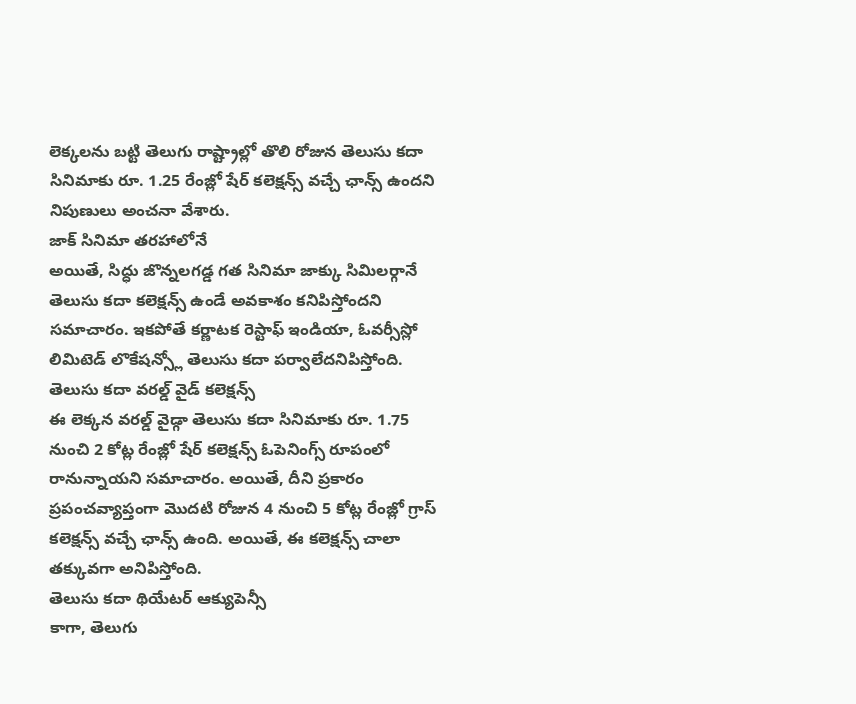లెక్కలను బట్టి తెలుగు రాష్ట్రాల్లో తొలి రోజున తెలుసు కదా సినిమాకు రూ. 1.25 రేంజ్లో షేర్ కలెక్షన్స్ వచ్చే ఛాన్స్ ఉందని నిపుణులు అంచనా వేశారు.
జాక్ సినిమా తరహాలోనే
అయితే, సిద్ధు జొన్నలగడ్డ గత సినిమా జాక్కు సిమిలర్గానే తెలుసు కదా కలెక్షన్స్ ఉండే అవకాశం కనిపిస్తోందని సమాచారం. ఇకపోతే కర్ణాటక రెస్టాఫ్ ఇండియా, ఓవర్సీస్లో లిమిటెడ్ లొకేషన్స్లో తెలుసు కదా పర్వాలేదనిపిస్తోంది.
తెలుసు కదా వరల్డ్ వైడ్ కలెక్షన్స్
ఈ లెక్కన వరల్డ్ వైడ్గా తెలుసు కదా సినిమాకు రూ. 1.75 నుంచి 2 కోట్ల రేంజ్లో షేర్ కలెక్షన్స్ ఓపెనింగ్స్ రూపంలో రానున్నాయని సమాచారం. అయితే, దీని ప్రకారం ప్రపంచవ్యాప్తంగా మొదటి రోజున 4 నుంచి 5 కోట్ల రేంజ్లో గ్రాస్ కలెక్షన్స్ వచ్చే ఛాన్స్ ఉంది. అయితే, ఈ కలెక్షన్స్ చాలా తక్కువగా అనిపిస్తోంది.
తెలుసు కదా థియేటర్ ఆక్యుపెన్సీ
కాగా, తెలుగు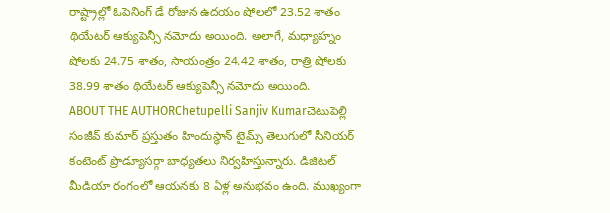రాష్ట్రాల్లో ఓపెనింగ్ డే రోజున ఉదయం షోలలో 23.52 శాతం థియేటర్ ఆక్యుపెన్సీ నమోదు అయింది. అలాగే, మధ్యాహ్నం షోలకు 24.75 శాతం, సాయంత్రం 24.42 శాతం, రాత్రి షోలకు 38.99 శాతం థియేటర్ ఆక్యుపెన్సీ నమోదు అయింది.
ABOUT THE AUTHORChetupelli Sanjiv Kumarచెటుపెల్లి సంజీవ్ కుమార్ ప్రస్తుతం హిందుస్థాన్ టైమ్స్ తెలుగులో సీనియర్ కంటెంట్ ప్రొడ్యూసర్గా బాధ్యతలు నిర్వహిస్తున్నారు. డిజిటల్ మీడియా రంగంలో ఆయనకు 8 ఏళ్ల అనుభవం ఉంది. ముఖ్యంగా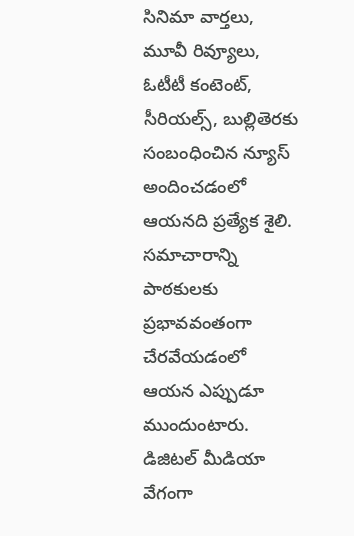సినిమా వార్తలు, మూవీ రివ్యూలు, ఓటీటీ కంటెంట్, సీరియల్స్, బుల్లితెరకు సంబంధించిన న్యూస్ అందించడంలో ఆయనది ప్రత్యేక శైలి. సమాచారాన్ని పాఠకులకు ప్రభావవంతంగా చేరవేయడంలో ఆయన ఎప్పుడూ ముందుంటారు. డిజిటల్ మీడియా వేగంగా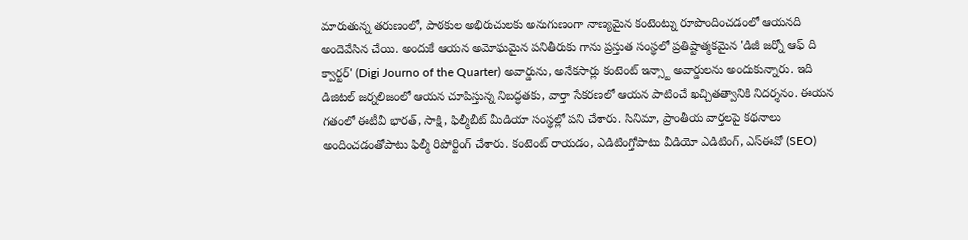మారుతున్న తరుణంలో, పాఠకుల అభిరుచులకు అనుగుణంగా నాణ్యమైన కంటెంట్ను రూపొందించడంలో ఆయనది అందెవేసిన చేయి. అందుకే ఆయన అమోఘమైన పనితీరుకు గాను ప్రస్తుత సంస్థలో ప్రతిష్టాత్మకమైన 'డిజీ జర్నో ఆఫ్ ది క్వార్టర్' (Digi Journo of the Quarter) అవార్డును, అనేకసార్లు కంటెంట్ ఇన్స్టా అవార్డులను అందుకున్నారు. ఇది డిజిటల్ జర్నలిజంలో ఆయన చూపిస్తున్న నిబద్ధతకు, వార్తా సేకరణలో ఆయన పాటించే ఖచ్చితత్వానికి నిదర్శనం. ఈయన గతంలో ఈటీవీ భారత్, సాక్షి, ఫిల్మీబీట్ మీడియా సంస్థల్లో పని చేశారు. సినిమా, ప్రాంతీయ వార్తలపై కథనాలు అందించడంతోపాటు ఫిల్మీ రిపోర్టింగ్ చేశారు. కంటెంట్ రాయడం, ఎడిటింగ్తోపాటు వీడియో ఎడిటింగ్, ఎస్ఈవో (SEO)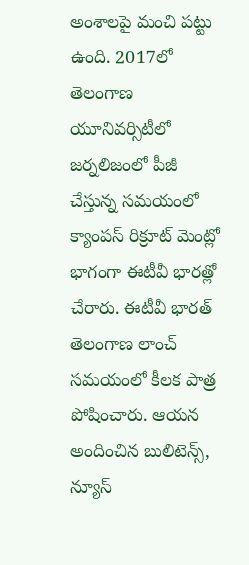అంశాలపై మంచి పట్టు ఉంది. 2017లో తెలంగాణ యూనివర్సిటీలో జర్నలిజంలో పీజీ చేస్తున్న సమయంలో క్యాంపస్ రిక్రూట్ మెంట్లో భాగంగా ఈటీవీ భారత్లో చేరారు. ఈటీవీ భారత్ తెలంగాణ లాంచ్ సమయంలో కీలక పాత్ర పోషించారు. ఆయన అందించిన బులిటెన్స్, న్యూస్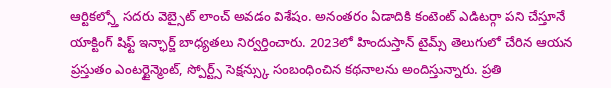ఆర్టికల్స్తో సదరు వెబ్సైట్ లాంచ్ అవడం విశేషం. అనంతరం ఏడాదికి కంటెంట్ ఎడిటర్గా పని చేస్తూనే యాక్టింగ్ షిఫ్ట్ ఇన్ఛార్జ్ బాధ్యతలు నిర్వర్తించారు. 2023లో హిందుస్తాన్ టైమ్స్ తెలుగులో చేరిన ఆయన ప్రస్తుతం ఎంటర్టైన్మెంట్, స్పోర్ట్స్ సెక్షన్స్కు సంబంధించిన కథనాలను అందిస్తున్నారు. ప్రతి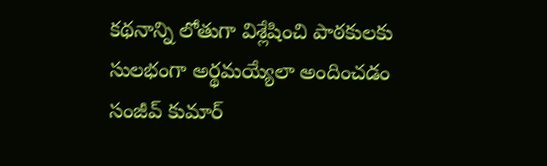కథనాన్ని లోతుగా విశ్లేషించి పాఠకులకు సులభంగా అర్థమయ్యేలా అందించడం సంజీవ్ కుమార్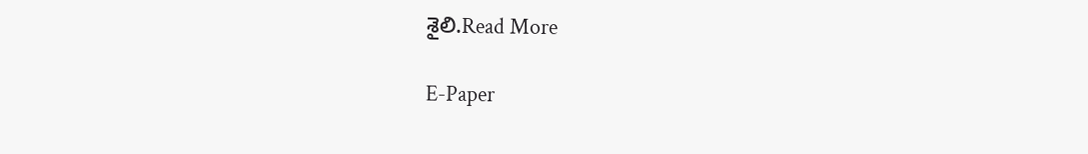శైలి.Read More

E-Paper